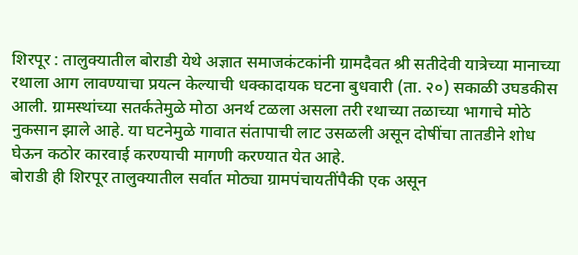शिरपूर : तालुक्यातील बोराडी येथे अज्ञात समाजकंटकांनी ग्रामदैवत श्री सतीदेवी यात्रेच्या मानाच्या रथाला आग लावण्याचा प्रयत्न केल्याची धक्कादायक घटना बुधवारी (ता. २०) सकाळी उघडकीस आली. ग्रामस्थांच्या सतर्कतेमुळे मोठा अनर्थ टळला असला तरी रथाच्या तळाच्या भागाचे मोठे नुकसान झाले आहे. या घटनेमुळे गावात संतापाची लाट उसळली असून दोषींचा तातडीने शोध घेऊन कठोर कारवाई करण्याची मागणी करण्यात येत आहे.
बोराडी ही शिरपूर तालुक्यातील सर्वात मोठ्या ग्रामपंचायतींपैकी एक असून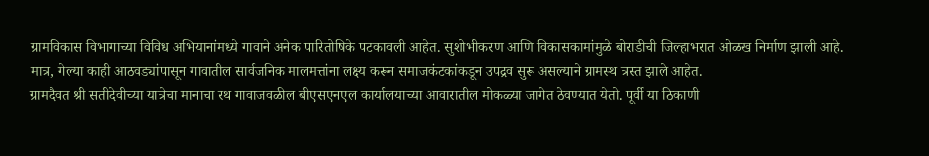ग्रामविकास विभागाच्या विविध अभियानांमध्ये गावाने अनेक पारितोषिके पटकावली आहेत. सुशोभीकरण आणि विकासकामांमुळे बोराडीची जिल्हाभरात ओळख निर्माण झाली आहे. मात्र, गेल्या काही आठवड्यांपासून गावातील सार्वजनिक मालमत्तांना लक्ष्य करून समाजकंटकांकडून उपद्रव सुरू असल्याने ग्रामस्थ त्रस्त झाले आहेत.
ग्रामदैवत श्री सतीदेवीच्या यात्रेचा मानाचा रथ गावाजवळील बीएसएनएल कार्यालयाच्या आवारातील मोकळ्या जागेत ठेवण्यात येतो. पूर्वी या ठिकाणी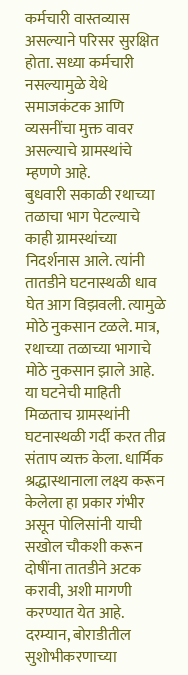कर्मचारी वास्तव्यास असल्याने परिसर सुरक्षित होता. सध्या कर्मचारी नसल्यामुळे येथे समाजकंटक आणि व्यसनींचा मुक्त वावर असल्याचे ग्रामस्थांचे म्हणणे आहे.
बुधवारी सकाळी रथाच्या तळाचा भाग पेटल्याचे काही ग्रामस्थांच्या निदर्शनास आले. त्यांनी तातडीने घटनास्थळी धाव घेत आग विझवली. त्यामुळे मोठे नुकसान टळले. मात्र, रथाच्या तळाच्या भागाचे मोठे नुकसान झाले आहे.
या घटनेची माहिती मिळताच ग्रामस्थांनी घटनास्थळी गर्दी करत तीव्र संताप व्यक्त केला. धार्मिक श्रद्धास्थानाला लक्ष्य करून केलेला हा प्रकार गंभीर असून पोलिसांनी याची सखोल चौकशी करून दोषींना तातडीने अटक करावी, अशी मागणी करण्यात येत आहे.
दरम्यान, बोराडीतील सुशोभीकरणाच्या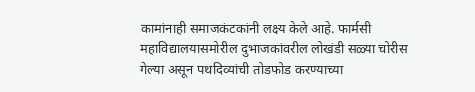कामांनाही समाजकंटकांनी लक्ष्य केले आहे. फार्मसी महाविद्यालयासमोरील दुभाजकांवरील लोखंडी सळ्या चोरीस गेल्या असून पथदिव्यांची तोडफोड करण्याच्या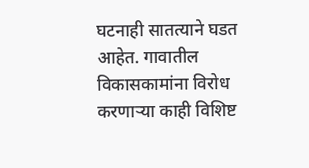घटनाही सातत्याने घडत आहेत. गावातील विकासकामांना विरोध करणाऱ्या काही विशिष्ट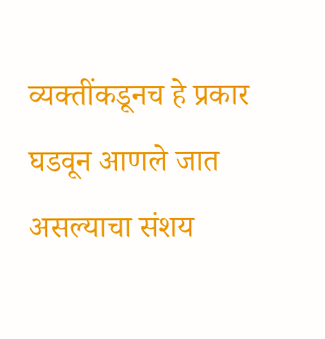व्यक्तींकडूनच हे प्रकार घडवून आणले जात असल्याचा संशय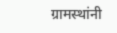ग्रामस्थांनी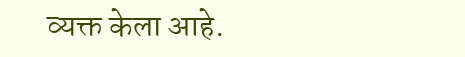व्यक्त केला आहे.